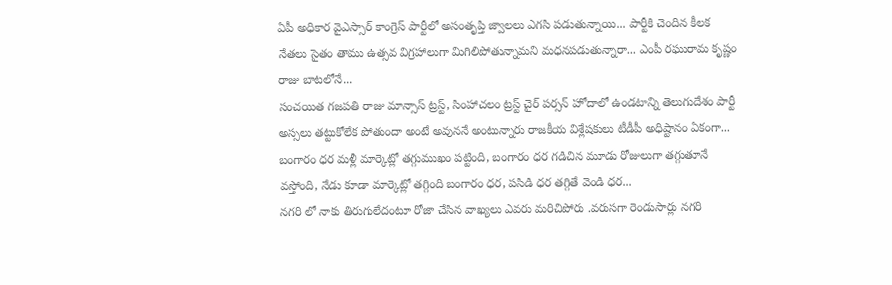ఏపీ అధికార వైఎస్సార్ కాంగ్రెస్ పార్టీలో అసంతృప్తి జ్వాలలు ఎగసి పడుతున్నాయి... పార్టీకి చెందిన కీలక నేతలు సైతం తాము ఉత్సవ విగ్రహాలుగా మిగిలిపోతున్నామని మధనపడుతున్నారా... ఎంపీ రఘురామ కృష్ణం రాజు బాటలోనే...
సంచయిత గజపతి రాజు మాన్సాస్ ట్రస్ట్, సింహాచలం ట్రస్ట్ చైర్ పర్సన్ హోదాలో ఉండటాన్ని తెలుగుదేశం పార్టీ అస్సలు తట్టుకోలేక పోతుందా అంటే అవుననే అంటున్నారు రాజకీయ విశ్లేషకులు టీడీపీ అధిష్టానం ఏకంగా...
బంగారం ధర మళ్లీ మార్కెట్లో తగ్గుముఖం పట్టింది, బంగారం ధర గడిచిన మూడు రోజులుగా తగ్గుతూనే వస్తోంది, నేడు కూడా మార్కెట్లో తగ్గింది బంగారం ధర, పసిడి ధర తగ్గితే వెండి ధర...
నగరి లో నాకు తిరుగులేదంటూ రోజా చేసిన వాఖ్యలు ఎవరు మరిచిపోరు .వరుసగా రెండుసార్లు నగరి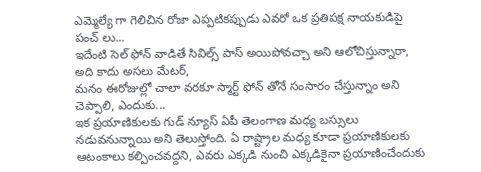ఎమ్మెల్యే గా గెలిచిన రోజా ఎప్పటికప్పుడు ఎవరో ఒక ప్రతిపక్ష నాయకుడిపై పంచ్ లు...
ఇదేంటి సెల్ ఫోన్ వాడితే సివిల్స్ పాస్ అయిపోవచ్చా అని ఆలోచిస్తున్నారా, అది కాదు అసలు మేటర్,
మనం ఈరోజుల్లో చాలా వరకూ స్మార్ట్ ఫోన్ తోనే సంసారం చేస్తున్నాం అని చెప్పాలి, ఎందుకు...
ఇక ప్రయాణికులకు గుడ్ న్యూస్ ఏపీ తెలంగాణ మధ్య బస్సులు నడువనున్నాయి అని తెలుస్తోంది. ఏ రాష్ట్రాల మధ్య కూడా ప్రయాణికులకు ఆటంకాలు కల్పించవద్దని, ఎవరు ఎక్కడి నుంచి ఎక్కడికైనా ప్రయాణించేందుకు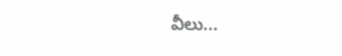వీలు...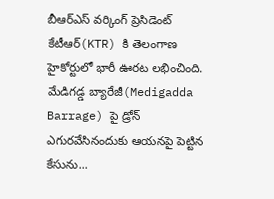బీఆర్ఎస్ వర్కింగ్ ప్రెసిడెంట్ కేటీఆర్(KTR) కి తెలంగాణ హైకోర్టులో భారీ ఊరట లభించింది. మేడిగడ్డ బ్యారేజీ(Medigadda Barrage) పై డ్రోన్ ఎగురవేసినందుకు ఆయనపై పెట్టిన కేసును...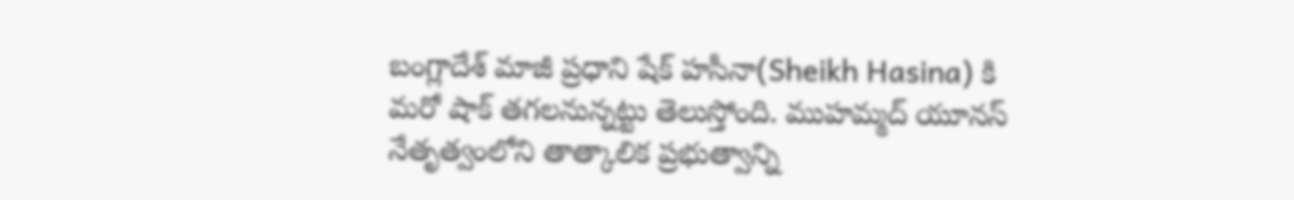బంగ్లాదేశ్ మాజీ ప్రధాని షేక్ హసీనా(Sheikh Hasina) కి మరో షాక్ తగలనున్నట్టు తెలుస్తోంది. ముహమ్మద్ యూనస్ నేతృత్వంలోని తాత్కాలిక ప్రభుత్వాన్ని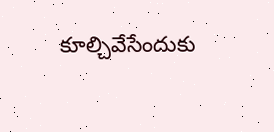కూల్చివేసేందుకు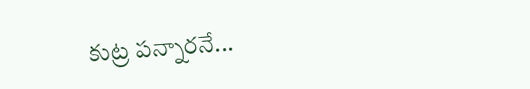కుట్ర పన్నారనే...